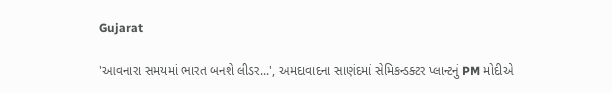Gujarat

'આવનારા સમયમાં ભારત બનશે લીડર...', અમદાવાદના સાણંદમાં સેમિકન્ડક્ટર પ્લાન્ટનું PM મોદીએ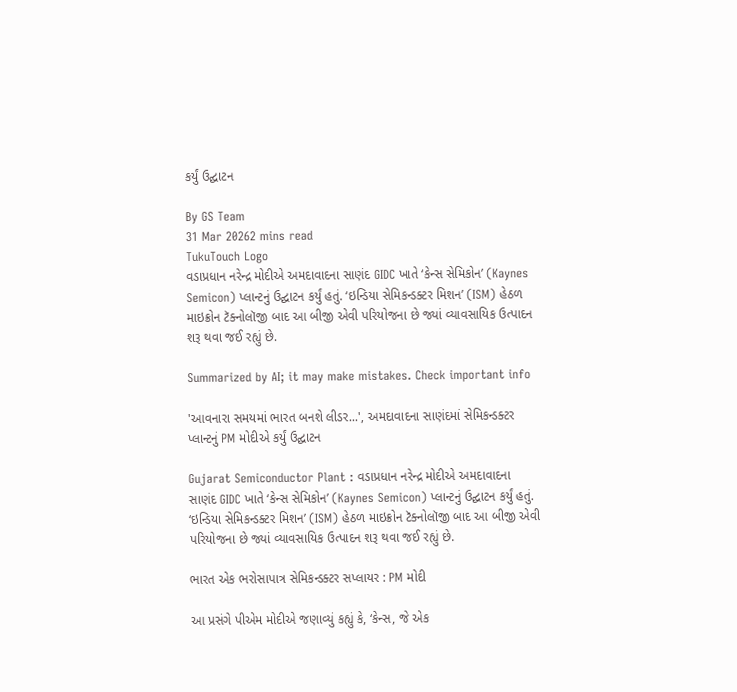કર્યું ઉદ્ઘાટન

By GS Team
31 Mar 20262 mins read
TukuTouch Logo
વડાપ્રધાન નરેન્દ્ર મોદીએ અમદાવાદના સાણંદ GIDC ખાતે ‘કેન્સ સેમિકોન’ (Kaynes Semicon) પ્લાન્ટનું ઉદ્ઘાટન કર્યું હતું. ‘ઇન્ડિયા સેમિકન્ડક્ટર મિશન’ (ISM) હેઠળ માઇક્રોન ટૅક્નોલૉજી બાદ આ બીજી એવી પરિયોજના છે જ્યાં વ્યાવસાયિક ઉત્પાદન શરૂ થવા જઈ રહ્યું છે.

Summarized by AI; it may make mistakes. Check important info

'આવનારા સમયમાં ભારત બનશે લીડર...', અમદાવાદના સાણંદમાં સેમિકન્ડક્ટર પ્લાન્ટનું PM મોદીએ કર્યું ઉદ્ઘાટન

Gujarat Semiconductor Plant : વડાપ્રધાન નરેન્દ્ર મોદીએ અમદાવાદના સાણંદ GIDC ખાતે ‘કેન્સ સેમિકોન’ (Kaynes Semicon) પ્લાન્ટનું ઉદ્ઘાટન કર્યું હતું. ‘ઇન્ડિયા સેમિકન્ડક્ટર મિશન’ (ISM) હેઠળ માઇક્રોન ટૅક્નોલૉજી બાદ આ બીજી એવી પરિયોજના છે જ્યાં વ્યાવસાયિક ઉત્પાદન શરૂ થવા જઈ રહ્યું છે.

ભારત એક ભરોસાપાત્ર સેમિકન્ડક્ટર સપ્લાયર : PM મોદી

આ પ્રસંગે પીએમ મોદીએ જણાવ્યું કહ્યું કે, ‘કેન્સ, જે એક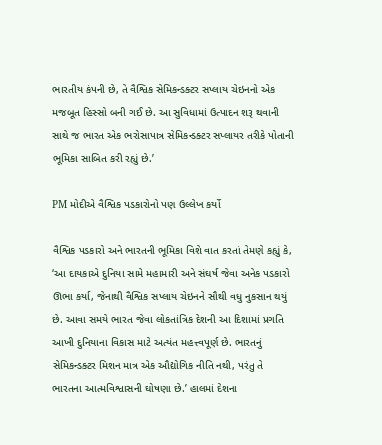ભારતીય કંપની છે, તે વૈશ્વિક સેમિકન્ડક્ટર સપ્લાય ચેઇનનો એક મજબૂત હિસ્સો બની ગઈ છે. આ સુવિધામાં ઉત્પાદન શરૂ થવાની સાથે જ ભારત એક ભરોસાપાત્ર સેમિકન્ડક્ટર સપ્લાયર તરીકે પોતાની ભૂમિકા સાબિત કરી રહ્યું છે.’

PM મોદીએ વૈશ્વિક પડકારોનો પણ ઉલ્લેખ કર્યો

વૈશ્વિક પડકારો અને ભારતની ભૂમિકા વિશે વાત કરતાં તેમણે કહ્યું કે, ‘આ દાયકાએ દુનિયા સામે મહામારી અને સંઘર્ષ જેવા અનેક પડકારો ઊભા કર્યા, જેનાથી વૈશ્વિક સપ્લાય ચેઇનને સૌથી વધુ નુકસાન થયું છે. આવા સમયે ભારત જેવા લોકતાંત્રિક દેશની આ દિશામાં પ્રગતિ આખી દુનિયાના વિકાસ માટે અત્યંત મહત્ત્વપૂર્ણ છે. ભારતનું સેમિકન્ડક્ટર મિશન માત્ર એક ઔદ્યોગિક નીતિ નથી, પરંતુ તે ભારતના આત્મવિશ્વાસની ઘોષણા છે.’ હાલમાં દેશના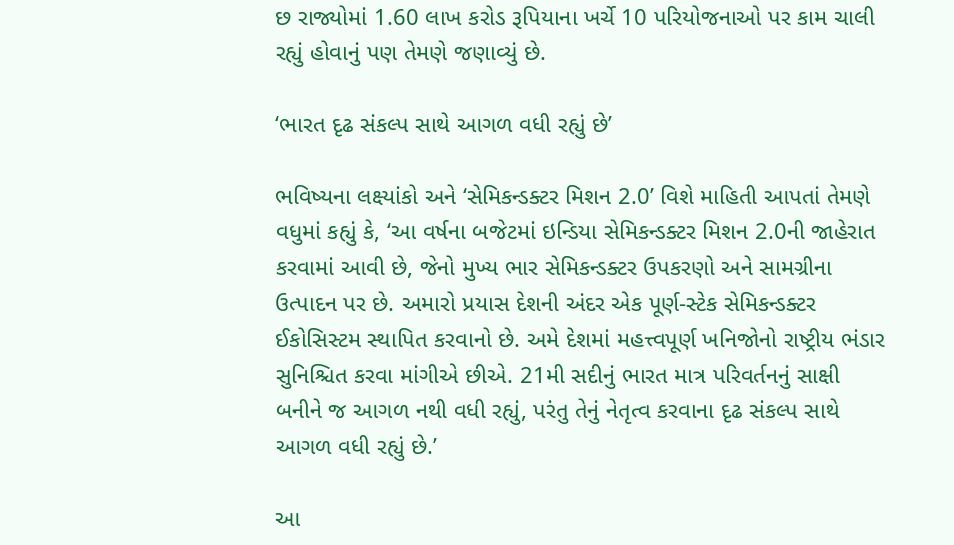છ રાજ્યોમાં 1.60 લાખ કરોડ રૂપિયાના ખર્ચે 10 પરિયોજનાઓ પર કામ ચાલી રહ્યું હોવાનું પણ તેમણે જણાવ્યું છે.

‘ભારત દૃઢ સંકલ્પ સાથે આગળ વધી રહ્યું છે’

ભવિષ્યના લક્ષ્યાંકો અને ‘સેમિકન્ડક્ટર મિશન 2.0’ વિશે માહિતી આપતાં તેમણે વધુમાં કહ્યું કે, ‘આ વર્ષના બજેટમાં ઇન્ડિયા સેમિકન્ડક્ટર મિશન 2.0ની જાહેરાત કરવામાં આવી છે, જેનો મુખ્ય ભાર સેમિકન્ડક્ટર ઉપકરણો અને સામગ્રીના ઉત્પાદન પર છે. અમારો પ્રયાસ દેશની અંદર એક પૂર્ણ-સ્ટેક સેમિકન્ડક્ટર ઈકોસિસ્ટમ સ્થાપિત કરવાનો છે. અમે દેશમાં મહત્ત્વપૂર્ણ ખનિજોનો રાષ્ટ્રીય ભંડાર સુનિશ્ચિત કરવા માંગીએ છીએ. 21મી સદીનું ભારત માત્ર પરિવર્તનનું સાક્ષી બનીને જ આગળ નથી વધી રહ્યું, પરંતુ તેનું નેતૃત્વ કરવાના દૃઢ સંકલ્પ સાથે આગળ વધી રહ્યું છે.’

આ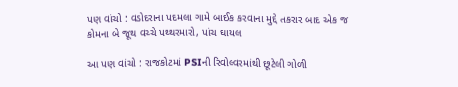પણ વાંચો : વડોદરાના પદમલા ગામે બાઈક કરવાના મુદ્દે તકરાર બાદ એક જ કોમના બે જૂથ વચ્ચે પથ્થરમારો, પાંચ ઘાયલ

આ પણ વાંચો : રાજકોટમાં PSIની રિવોલ્વરમાંથી છૂટેલી ગોળી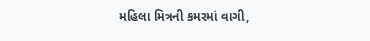મહિલા મિત્રની કમરમાં વાગી,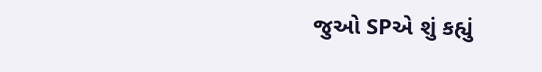જુઓ SPએ શું કહ્યું